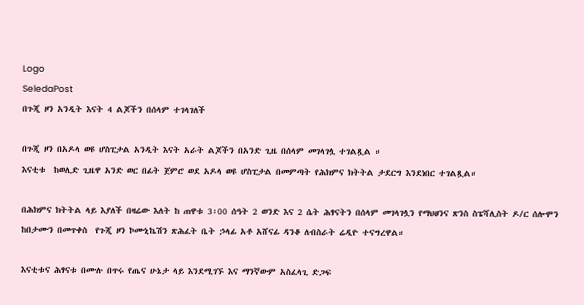Logo
SeledaPost
በጉጂ ዞን አንዲት እናት 4 ልጆችን በሰላም ተገላገለች

በጉጂ ዞን በአዶላ ወዩ ሆስፒታል አንዲት እናት አራት ልጆችን በአንድ ጊዜ በሰላም መገላገሏ ተገልጿል ።
እናቲቱ  ከወሊድ ጊዜዋ አንድ ወር በፊት ጀምሮ ወደ አዶላ ወዩ ሆስፒታል በመምጣት የሕክምና ክትትል ታደርግ እንደነበር ተገልጿል።

በሕክምና ክትትል ላይ እያለች በዛሬው እለት ከ ጠዋቱ 3፡00 ሰዓት 2 ወንድ እና 2 ሴት ሕፃናትን በሰላም መገላገሏን የማህፀንና ጽንስ ስፔሻሊስት ዶ/ር ሰሎሞን ከበታሙን በመጥቀስ  የጉጂ ዞን ኮሙኒኬሽን ጽሕፈት ቤት ኃላፊ አቶ አሸናፊ ዳንቆ ለብስራት ሬዲዮ ተናግረዋል።

እናቲቱና ሕፃናቱ በሙሉ በጥሩ የጤና ሁኔታ ላይ እንደሚገኙ እና ማንኛውም አስፈላጊ ድጋፍ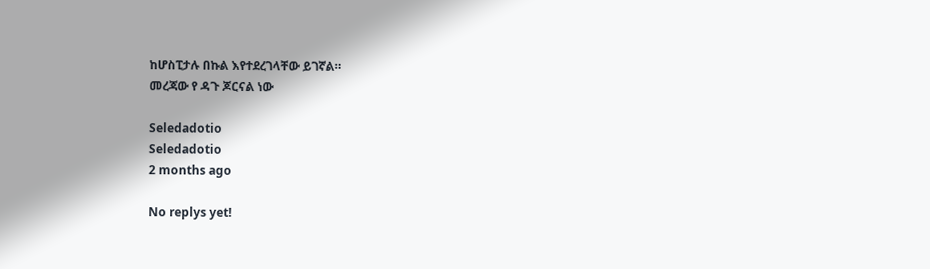ከሆስፒታሉ በኩል እየተደረገላቸው ይገኛል።
መረጃው የ ዳጉ ጆርናል ነው

Seledadotio
Seledadotio
2 months ago

No replys yet!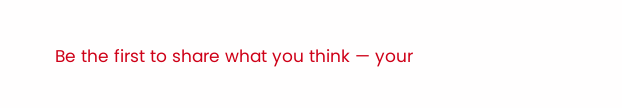Be the first to share what you think — your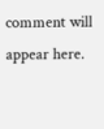comment will appear here.